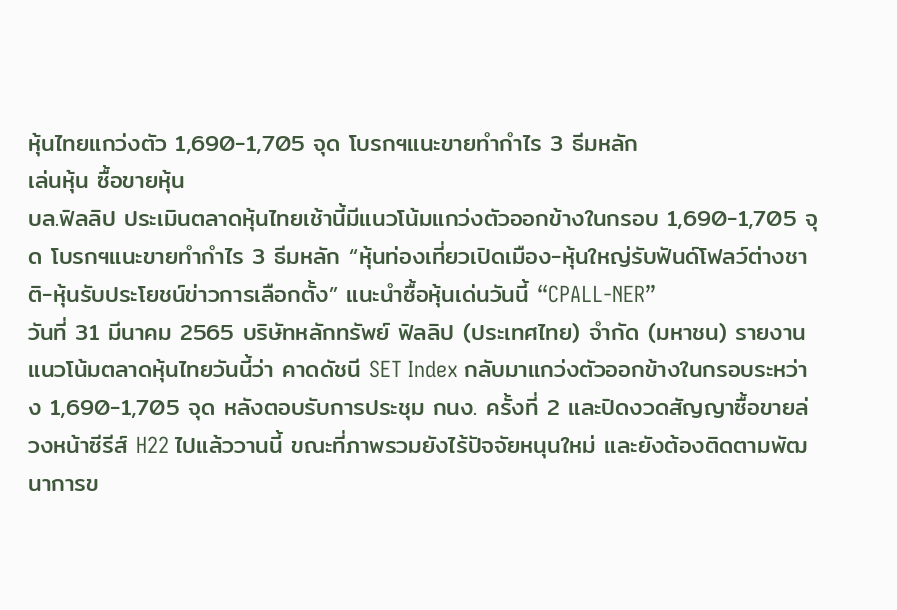หุ้นไทยแกว่งตัว 1,690-1,705 จุด โบรกฯแนะขายทำกำไร 3 ธีมหลัก
เล่นหุ้น ซื้อขายหุ้น
บล.ฟิลลิป ประเมินตลาดหุ้นไทยเช้านี้มีแนวโน้มแกว่งตัวออกข้างในกรอบ 1,690-1,705 จุด โบรกฯแนะขายทำกำไร 3 ธีมหลัก “หุ้นท่องเที่ยวเปิดเมือง-หุ้นใหญ่รับฟันด์โฟลว์ต่างชาติ-หุ้นรับประโยชน์ข่าวการเลือกตั้ง” แนะนำซื้อหุ้นเด่นวันนี้ “CPALL-NER”
วันที่ 31 มีนาคม 2565 บริษัทหลักทรัพย์ ฟิลลิป (ประเทศไทย) จำกัด (มหาชน) รายงานแนวโน้มตลาดหุ้นไทยวันนี้ว่า คาดดัชนี SET Index กลับมาแกว่งตัวออกข้างในกรอบระหว่าง 1,690-1,705 จุด หลังตอบรับการประชุม กนง. ครั้งที่ 2 และปิดงวดสัญญาซื้อขายล่วงหน้าซีรีส์ H22 ไปแล้ววานนี้ ขณะที่ภาพรวมยังไร้ปัจจัยหนุนใหม่ และยังต้องติดตามพัฒนาการข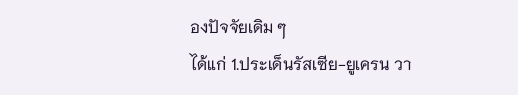องปัจจัยเดิม ๆ
ได้แก่ 1.ประเด็นรัสเซีย-ยูเครน วา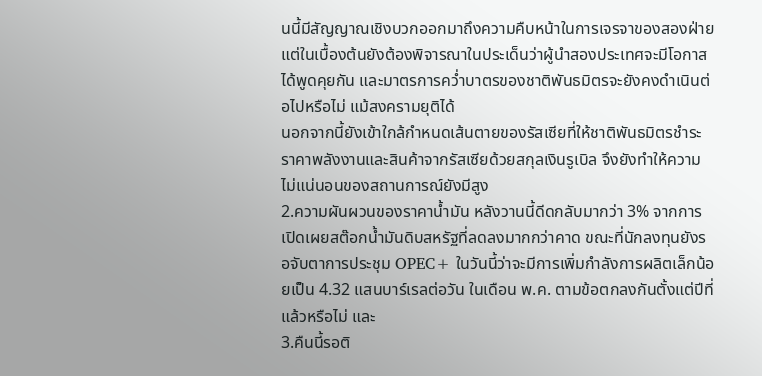นนี้มีสัญญาณเชิงบวกออกมาถึงความคืบหน้าในการเจรจาของสองฝ่าย แต่ในเบื้องต้นยังต้องพิจารณาในประเด็นว่าผู้นำสองประเทศจะมีโอกาสได้พูดคุยกัน และมาตรการคว่ำบาตรของชาติพันธมิตรจะยังคงดำเนินต่อไปหรือไม่ แม้สงครามยุติได้
นอกจากนี้ยังเข้าใกล้กำหนดเส้นตายของรัสเซียที่ให้ชาติพันธมิตรชำระราคาพลังงานและสินค้าจากรัสเซียด้วยสกุลเงินรูเบิล จึงยังทำให้ความไม่แน่นอนของสถานการณ์ยังมีสูง
2.ความผันผวนของราคาน้ำมัน หลังวานนี้ดีดกลับมากว่า 3% จากการเปิดเผยสต๊อกน้ำมันดิบสหรัฐที่ลดลงมากกว่าคาด ขณะที่นักลงทุนยังรอจับตาการประชุม OPEC+ ในวันนี้ว่าจะมีการเพิ่มกำลังการผลิตเล็กน้อยเป็น 4.32 แสนบาร์เรลต่อวัน ในเดือน พ.ค. ตามข้อตกลงกันตั้งแต่ปีที่แล้วหรือไม่ และ
3.คืนนี้รอติ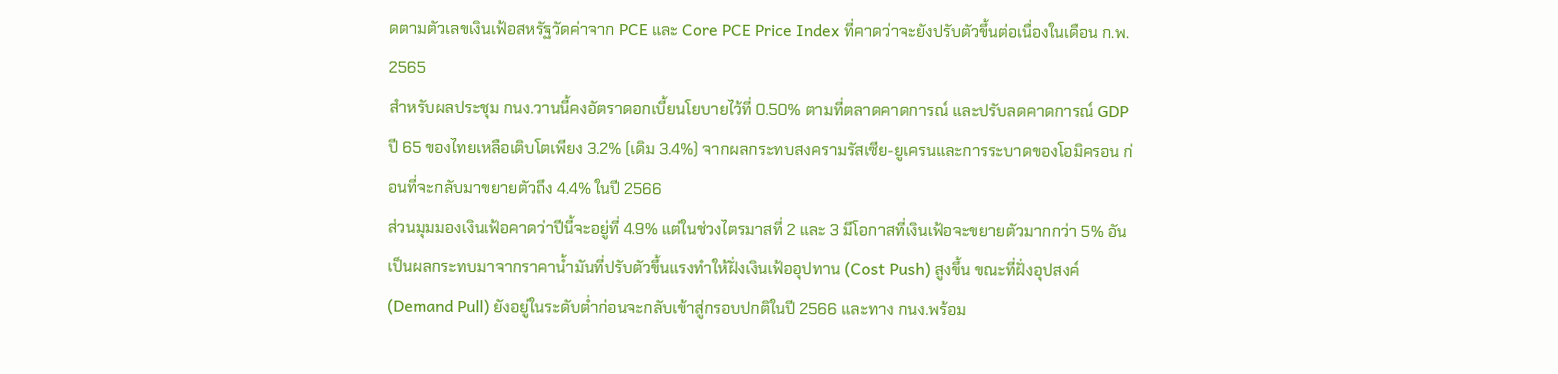ดตามตัวเลขเงินเฟ้อสหรัฐวัดค่าจาก PCE และ Core PCE Price Index ที่คาดว่าจะยังปรับตัวขึ้นต่อเนื่องในเดือน ก.พ. 2565
สำหรับผลประชุม กนง.วานนี้คงอัตราดอกเบี้ยนโยบายไว้ที่ 0.50% ตามที่ตลาดคาดการณ์ และปรับลดคาดการณ์ GDP ปี 65 ของไทยเหลือเติบโตเพียง 3.2% (เดิม 3.4%) จากผลกระทบสงครามรัสเซีย-ยูเครนและการระบาดของโอมิครอน ก่อนที่จะกลับมาขยายตัวถึง 4.4% ในปี 2566
ส่วนมุมมองเงินเฟ้อคาดว่าปีนี้จะอยู่ที่ 4.9% แต่ในช่วงไตรมาสที่ 2 และ 3 มีโอกาสที่เงินเฟ้อจะขยายตัวมากกว่า 5% อันเป็นผลกระทบมาจากราคาน้ำมันที่ปรับตัวขึ้นแรงทำให้ฝั่งเงินเฟ้ออุปทาน (Cost Push) สูงขึ้น ขณะที่ฝั่งอุปสงค์ (Demand Pull) ยังอยู่ในระดับต่ำก่อนจะกลับเข้าสู่กรอบปกติในปี 2566 และทาง กนง.พร้อม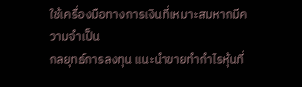ใช้เครื่องมือทางการเงินที่เหมาะสมหากมีความจำเป็น
กลยุทธ์การลงทุน แนะนำขายทำกำไรหุ้นที่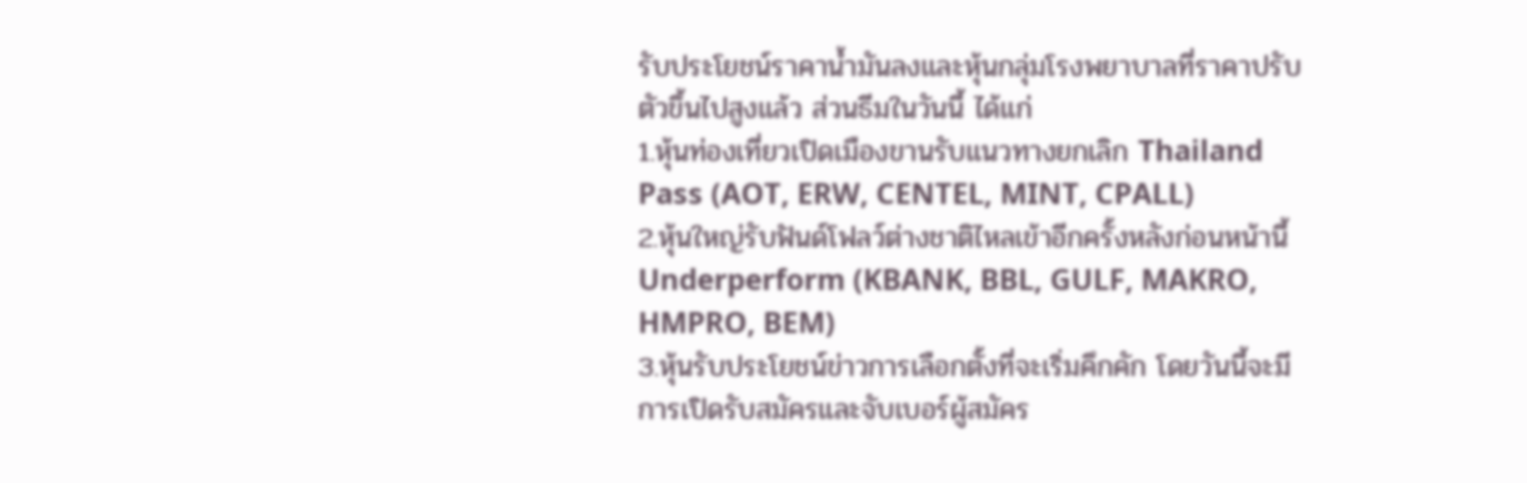รับประโยชน์ราคาน้ำมันลงและหุ้นกลุ่มโรงพยาบาลที่ราคาปรับตัวขึ้นไปสูงแล้ว ส่วนธีมในวันนี้ ได้แก่
1.หุ้นท่องเที่ยวเปิดเมืองขานรับแนวทางยกเลิก Thailand Pass (AOT, ERW, CENTEL, MINT, CPALL)
2.หุ้นใหญ่รับฟันด์โฟลว์ต่างชาติไหลเข้าอีกครั้งหลังก่อนหน้านี้ Underperform (KBANK, BBL, GULF, MAKRO, HMPRO, BEM)
3.หุ้นรับประโยชน์ข่าวการเลือกตั้งที่จะเริ่มคึกคัก โดยวันนี้จะมีการเปิดรับสมัครและจับเบอร์ผู้สมัคร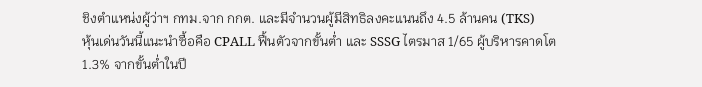ชิงตำแหน่งผู้ว่าฯ กทม.จาก กกต. และมีจำนวนผู้มีสิทธิลงคะแนนถึง 4.5 ล้านคน (TKS)
หุ้นเด่นวันนี้แนะนำซื้อคือ CPALL ฟื้นตัวจากขั้นต่ำ และ SSSG ไตรมาส 1/65 ผู้บริหารคาดโต 1.3% จากขั้นต่ำในปี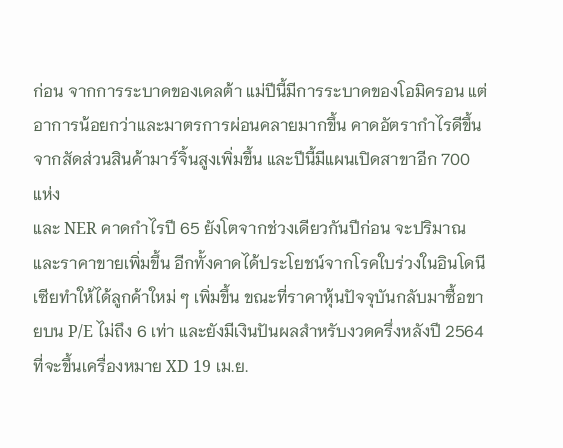ก่อน จากการระบาดของเดลต้า แม่ปีนี้มีการระบาดของโอมิครอน แต่อาการน้อยกว่าและมาตรการผ่อนคลายมากขึ้น คาดอัตรากำไรดีขึ้นจากสัดส่วนสินค้ามาร์จิ้นสูงเพิ่มขึ้น และปีนี้มีแผนเปิดสาขาอีก 700 แห่ง
และ NER คาดกำไรปี 65 ยังโตจากช่วงเดียวกันปีก่อน จะปริมาณและราคาขายเพิ่มขึ้น อีกทั้งคาดได้ประโยชน์จากโรคใบร่วงในอินโดนีเซียทำให้ได้ลูกค้าใหม่ ๆ เพิ่มขึ้น ขณะที่ราคาหุ้นปัจจุบันกลับมาซื้อขายบน P/E ไม่ถึง 6 เท่า และยังมีเงินปันผลสำหรับงวดครึ่งหลังปี 2564 ที่จะขึ้นเครื่องหมาย XD 19 เม.ย.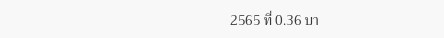2565 ที่ 0.36 บา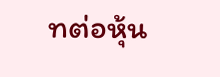ทต่อหุ้น